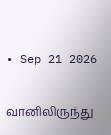• Sep 21 2026

வானிலிருந்து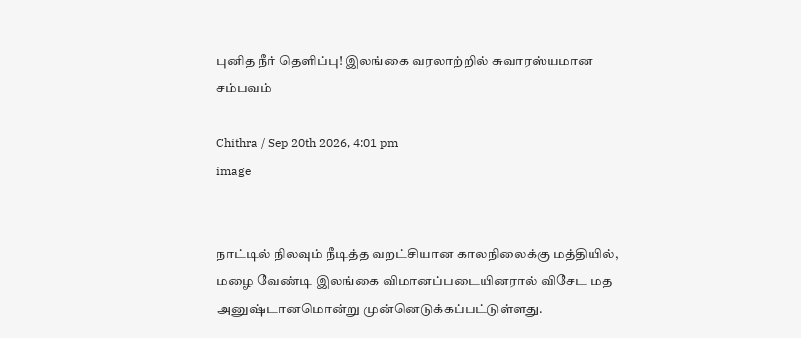புனித நீர் தெளிப்பு! இலங்கை வரலாற்றில் சுவாரஸ்யமான சம்பவம்

Chithra / Sep 20th 2026, 4:01 pm
image


நாட்டில் நிலவும் நீடித்த வறட்சியான காலநிலைக்கு மத்தியில், மழை வேண்டி இலங்கை விமானப்படையினரால் விசேட மத அனுஷ்டானமொன்று முன்னெடுக்கப்பட்டுள்ளது.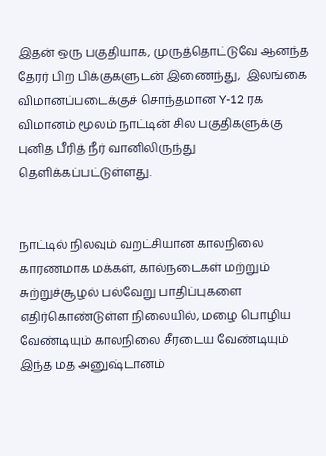இதன் ஒரு பகுதியாக, முருத்தொட்டுவே ஆனந்த தேரர் பிற பிக்குகளுடன் இணைந்து,  இலங்கை விமானப்படைக்குச் சொந்தமான Y-12 ரக விமானம் மூலம் நாட்டின் சில பகுதிகளுக்கு புனித பீரித் நீர் வானிலிருந்து தெளிக்கப்பட்டுள்ளது.


நாட்டில் நிலவும் வறட்சியான காலநிலை காரணமாக மக்கள், கால்நடைகள் மற்றும் சுற்றுச்சூழல் பல்வேறு பாதிப்புகளை எதிர்கொண்டுள்ள நிலையில், மழை பொழிய வேண்டியும் காலநிலை சீரடைய வேண்டியும் இந்த மத அனுஷ்டானம்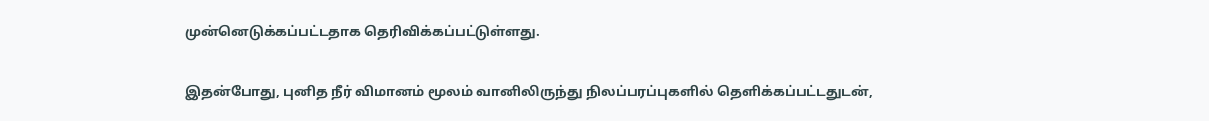முன்னெடுக்கப்பட்டதாக தெரிவிக்கப்பட்டுள்ளது.


இதன்போது, புனித நீர் விமானம் மூலம் வானிலிருந்து நிலப்பரப்புகளில் தெளிக்கப்பட்டதுடன்,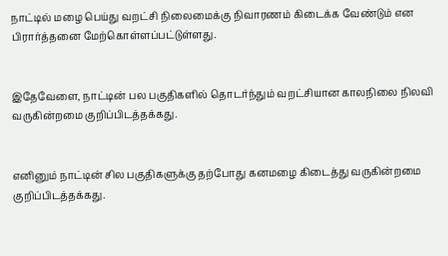நாட்டில் மழை பெய்து வறட்சி நிலைமைக்கு நிவாரணம் கிடைக்க வேண்டும் என பிரார்த்தனை மேற்கொள்ளப்பட்டுள்ளது.


இதேவேளை, நாட்டின் பல பகுதிகளில் தொடர்ந்தும் வறட்சியான காலநிலை நிலவி வருகின்றமை குறிப்பிடத்தக்கது.


எனினும் நாட்டின் சில பகுதிகளுக்கு தற்போது கனமழை கிடைத்து வருகின்றமை குறிப்பிடத்தக்கது.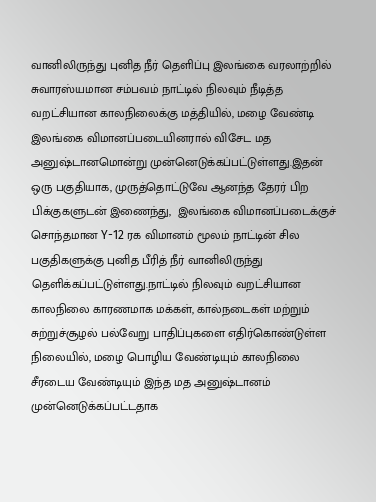வானிலிருந்து புனித நீர் தெளிப்பு இலங்கை வரலாற்றில் சுவாரஸ்யமான சம்பவம் நாட்டில் நிலவும் நீடித்த வறட்சியான காலநிலைக்கு மத்தியில், மழை வேண்டி இலங்கை விமானப்படையினரால் விசேட மத அனுஷ்டானமொன்று முன்னெடுக்கப்பட்டுள்ளது.இதன் ஒரு பகுதியாக, முருத்தொட்டுவே ஆனந்த தேரர் பிற பிக்குகளுடன் இணைந்து,  இலங்கை விமானப்படைக்குச் சொந்தமான Y-12 ரக விமானம் மூலம் நாட்டின் சில பகுதிகளுக்கு புனித பீரித் நீர் வானிலிருந்து தெளிக்கப்பட்டுள்ளது.நாட்டில் நிலவும் வறட்சியான காலநிலை காரணமாக மக்கள், கால்நடைகள் மற்றும் சுற்றுச்சூழல் பல்வேறு பாதிப்புகளை எதிர்கொண்டுள்ள நிலையில், மழை பொழிய வேண்டியும் காலநிலை சீரடைய வேண்டியும் இந்த மத அனுஷ்டானம் முன்னெடுக்கப்பட்டதாக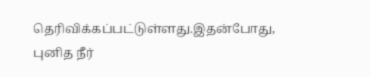தெரிவிக்கப்பட்டுள்ளது.இதன்போது, புனித நீர்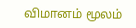விமானம் மூலம்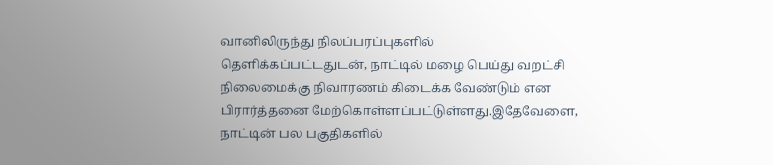வானிலிருந்து நிலப்பரப்புகளில் தெளிக்கப்பட்டதுடன், நாட்டில் மழை பெய்து வறட்சி நிலைமைக்கு நிவாரணம் கிடைக்க வேண்டும் என பிரார்த்தனை மேற்கொள்ளப்பட்டுள்ளது.இதேவேளை, நாட்டின் பல பகுதிகளில்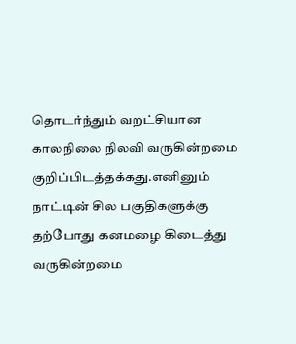தொடர்ந்தும் வறட்சியான காலநிலை நிலவி வருகின்றமை குறிப்பிடத்தக்கது.எனினும் நாட்டின் சில பகுதிகளுக்கு தற்போது கனமழை கிடைத்து வருகின்றமை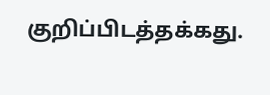குறிப்பிடத்தக்கது.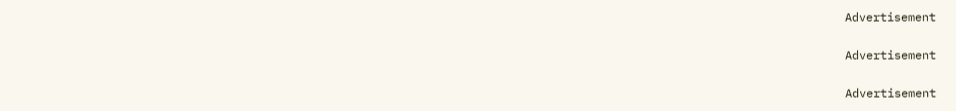Advertisement

Advertisement

Advertisement